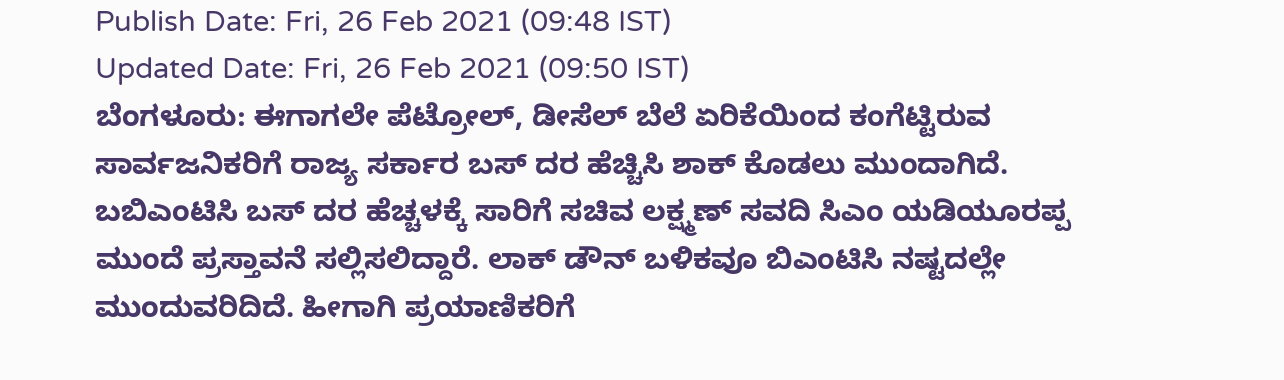Publish Date: Fri, 26 Feb 2021 (09:48 IST)
Updated Date: Fri, 26 Feb 2021 (09:50 IST)
ಬೆಂಗಳೂರು: ಈಗಾಗಲೇ ಪೆಟ್ರೋಲ್, ಡೀಸೆಲ್ ಬೆಲೆ ಏರಿಕೆಯಿಂದ ಕಂಗೆಟ್ಟಿರುವ ಸಾರ್ವಜನಿಕರಿಗೆ ರಾಜ್ಯ ಸರ್ಕಾರ ಬಸ್ ದರ ಹೆಚ್ಚಿಸಿ ಶಾಕ್ ಕೊಡಲು ಮುಂದಾಗಿದೆ.
ಬಬಿಎಂಟಿಸಿ ಬಸ್ ದರ ಹೆಚ್ಚಳಕ್ಕೆ ಸಾರಿಗೆ ಸಚಿವ ಲಕ್ಷ್ಮಣ್ ಸವದಿ ಸಿಎಂ ಯಡಿಯೂರಪ್ಪ ಮುಂದೆ ಪ್ರಸ್ತಾವನೆ ಸಲ್ಲಿಸಲಿದ್ದಾರೆ. ಲಾಕ್ ಡೌನ್ ಬಳಿಕವೂ ಬಿಎಂಟಿಸಿ ನಷ್ಟದಲ್ಲೇ ಮುಂದುವರಿದಿದೆ. ಹೀಗಾಗಿ ಪ್ರಯಾಣಿಕರಿಗೆ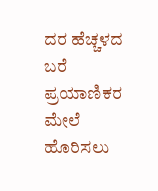ದರ ಹೆಚ್ಚಳದ ಬರೆ ಪ್ರಯಾಣಿಕರ ಮೇಲೆ ಹೊರಿಸಲು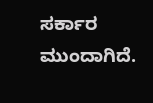ಸರ್ಕಾರ ಮುಂದಾಗಿದೆ.